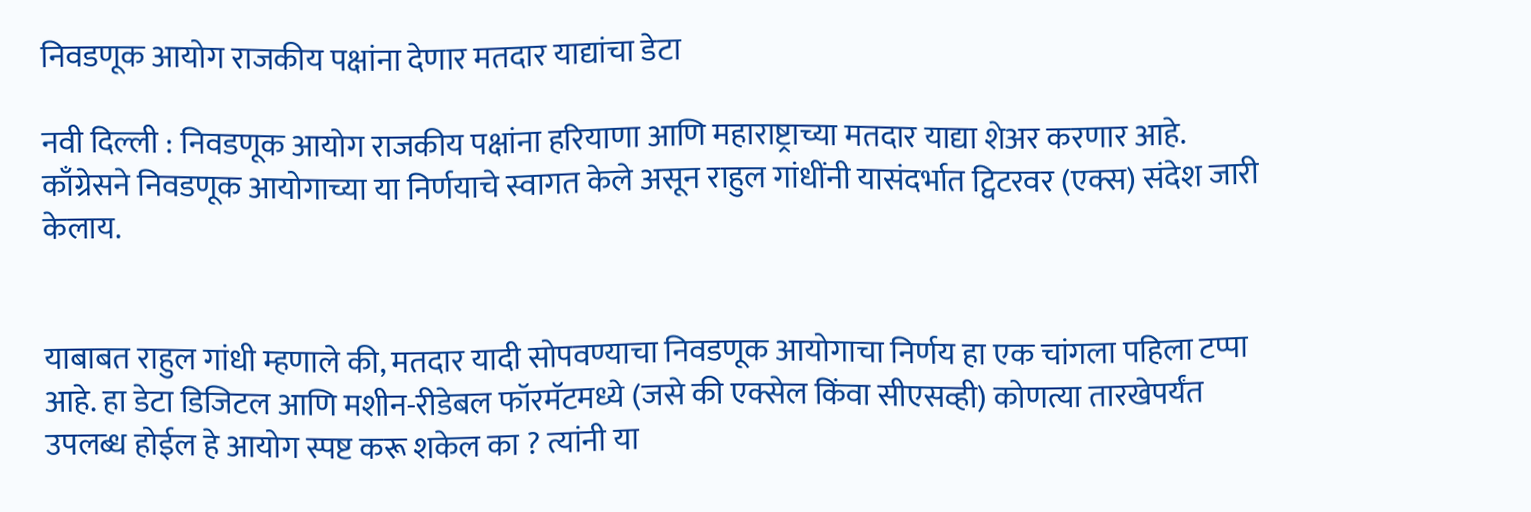निवडणूक आयोग राजकीय पक्षांना देणार मतदार याद्यांचा डेटा

नवी दिल्ली : निवडणूक आयोग राजकीय पक्षांना हरियाणा आणि महाराष्ट्राच्या मतदार याद्या शेअर करणार आहे. काँग्रेसने निवडणूक आयोगाच्या या निर्णयाचे स्वागत केले असून राहुल गांधींनी यासंदर्भात ट्विटरवर (एक्स) संदेश जारी केलाय.


याबाबत राहुल गांधी म्हणाले की, मतदार यादी सोपवण्याचा निवडणूक आयोगाचा निर्णय हा एक चांगला पहिला टप्पा आहे. हा डेटा डिजिटल आणि मशीन-रीडेबल फॉरमॅटमध्ये (जसे की एक्सेल किंवा सीएसव्ही) कोणत्या तारखेपर्यंत उपलब्ध होईल हे आयोग स्पष्ट करू शकेल का ? त्यांनी या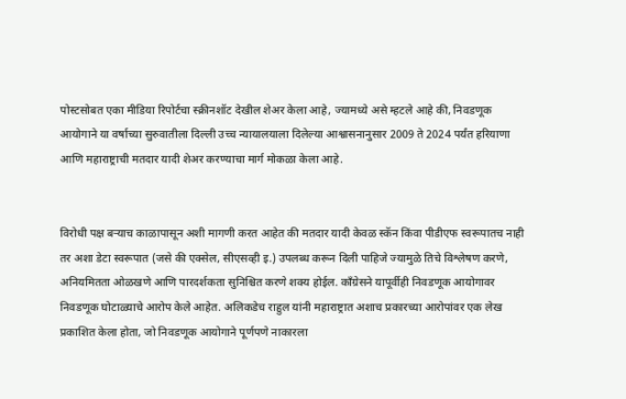पोस्टसोबत एका मीडिया रिपोर्टचा स्क्रीनशॉट देखील शेअर केला आहे, ज्यामध्ये असे म्हटले आहे की, निवडणूक आयोगाने या वर्षाच्या सुरुवातीला दिल्ली उच्च न्यायालयाला दिलेल्या आश्वासनानुसार 2009 ते 2024 पर्यंत हरियाणा आणि महाराष्ट्राची मतदार यादी शेअर करण्याचा मार्ग मोकळा केला आहे.


विरोधी पक्ष बऱ्याच काळापासून अशी मागणी करत आहेत की मतदार यादी केवळ स्कॅन किंवा पीडीएफ स्वरूपातच नाही तर अशा डेटा स्वरूपात (जसे की एक्सेल, सीएसव्ही इ.) उपलब्ध करून दिली पाहिजे ज्यामुळे तिचे विश्लेषण करणे, अनियमितता ओळखणे आणि पारदर्शकता सुनिश्चित करणे शक्य होईल. काँग्रेसने यापूर्वीही निवडणूक आयोगावर निवडणूक घोटाळ्याचे आरोप केले आहेत. अलिकडेच राहुल यांनी महाराष्ट्रात अशाच प्रकारच्या आरोपांवर एक लेख प्रकाशित केला होता, जो निवडणूक आयोगाने पूर्णपणे नाकारला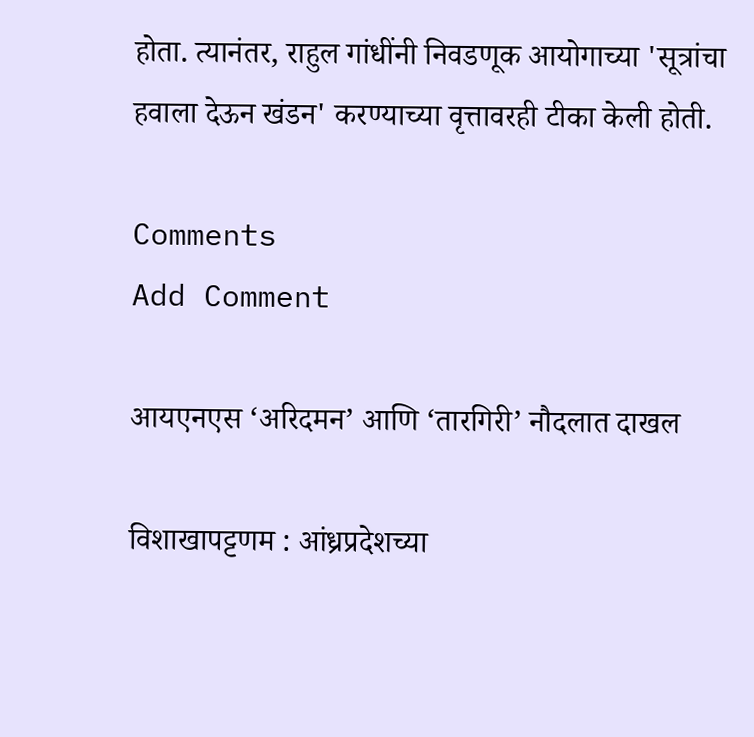होता. त्यानंतर, राहुल गांधींनी निवडणूक आयोगाच्या 'सूत्रांचा हवाला देऊन खंडन' करण्याच्या वृत्तावरही टीका केली होती.

Comments
Add Comment

आयएनएस ‘अरिदमन’ आणि ‘तारगिरी’ नौदलात दाखल

विशाखापट्टणम : आंध्रप्रदेशच्या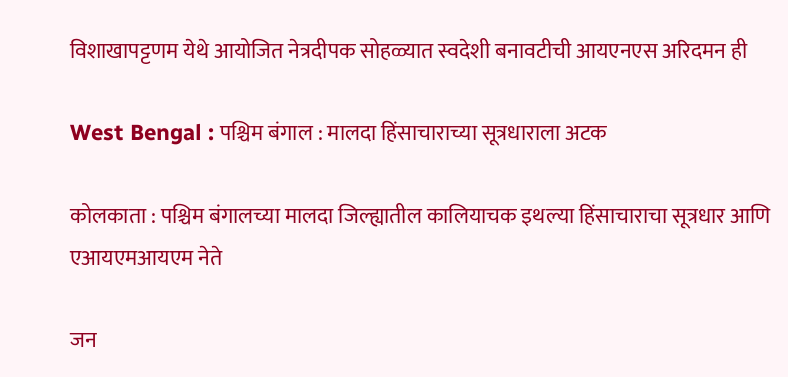विशाखापट्टणम येथे आयोजित नेत्रदीपक सोहळ्यात स्वदेशी बनावटीची आयएनएस अरिदमन ही

West Bengal : पश्चिम बंगाल : मालदा हिंसाचाराच्या सूत्रधाराला अटक

कोलकाता : पश्चिम बंगालच्या मालदा जिल्ह्यातील कालियाचक इथल्या हिंसाचाराचा सूत्रधार आणि एआयएमआयएम नेते

जन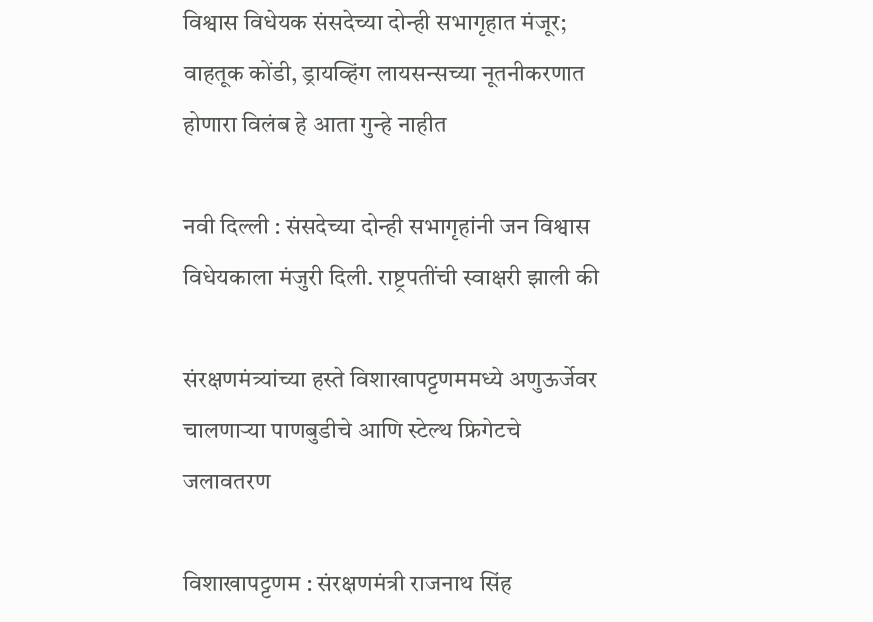विश्वास विधेयक संसदेच्या दोन्ही सभागृहात मंजूर; वाहतूक कोंडी, ड्रायव्हिंग लायसन्सच्या नूतनीकरणात होणारा विलंब हे आता गुन्हे नाहीत

नवी दिल्ली : संसदेच्या दोन्ही सभागृहांनी जन विश्वास विधेयकाला मंजुरी दिली. राष्ट्रपतींची स्वाक्षरी झाली की

संरक्षणमंत्र्यांच्या हस्ते विशाखापट्टणममध्ये अणुऊर्जेवर चालणाऱ्या पाणबुडीचे आणि स्टेल्थ फ्रिगेटचे जलावतरण

विशाखापट्टणम : संरक्षणमंत्री राजनाथ सिंह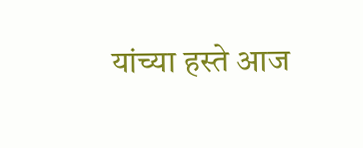यांच्या हस्ते आज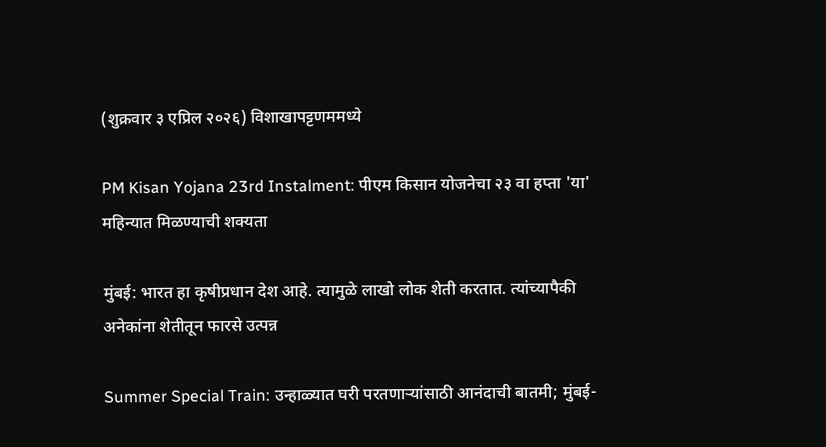(शुक्रवार ३ एप्रिल २०२६) विशाखापट्टणममध्ये

PM Kisan Yojana 23rd Instalment: पीएम किसान योजनेचा २३ वा हप्ता 'या' महिन्यात मिळण्याची शक्यता

मुंबई: भारत हा कृषीप्रधान देश आहे. त्यामुळे लाखो लोक शेती करतात. त्यांच्यापैकी अनेकांना शेतीतून फारसे उत्पन्न

Summer Special Train: उन्हाळ्यात घरी परतणाऱ्यांसाठी आनंदाची बातमी; मुंबई-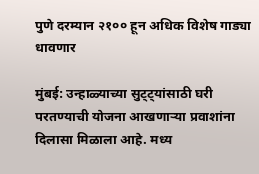पुणे दरम्यान २१०० हून अधिक विशेष गाड्या धावणार

मुंबई: उन्हाळ्याच्या सुट्ट्यांसाठी घरी परतण्याची योजना आखणाऱ्या प्रवाशांना दिलासा मिळाला आहे. मध्य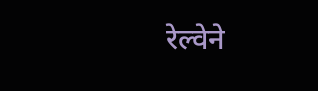रेल्वेने